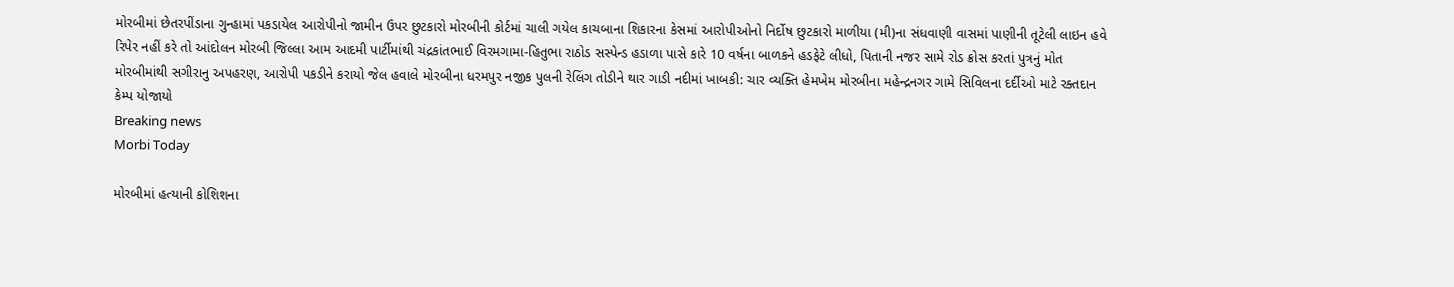મોરબીમાં છેતરપીંડાના ગુન્હામાં પકડાયેલ આરોપીનો જામીન ઉપર છુટકારો મોરબીની કોર્ટમાં ચાલી ગયેલ કાચબાના શિકારના કેસમાં આરોપીઓનો નિર્દોષ છુટકારો માળીયા (મી)ના સંધવાણી વાસમાં પાણીની તૂટેલી લાઇન હવે રિપેર નહીં કરે તો આંદોલન મોરબી જિલ્લા આમ આદમી પાર્ટીમાંથી ચંદ્રકાંતભાઈ વિરમગામા-હિતુભા રાઠોડ સસ્પેન્ડ હડાળા પાસે કારે 10 વર્ષના બાળકને હડફેટે લીધો, પિતાની નજર સામે રોડ ક્રોસ કરતાં પુત્રનું મોત મોરબીમાંથી સગીરાનુ અપહરણ, આરોપી પકડીને કરાયો જેલ હવાલે મોરબીના ધરમપુર નજીક પુલની રેલિંગ તોડીને થાર ગાડી નદીમાં ખાબકી: ચાર વ્યક્તિ હેમખેમ મોરબીના મહેન્દ્રનગર ગામે સિવિલના દર્દીઓ માટે રક્તદાન કેમ્પ યોજાયો
Breaking news
Morbi Today

મોરબીમાં હત્યાની કોશિશના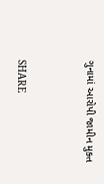ગુનામાં આરોપી જામીન મુક્ત


SHARE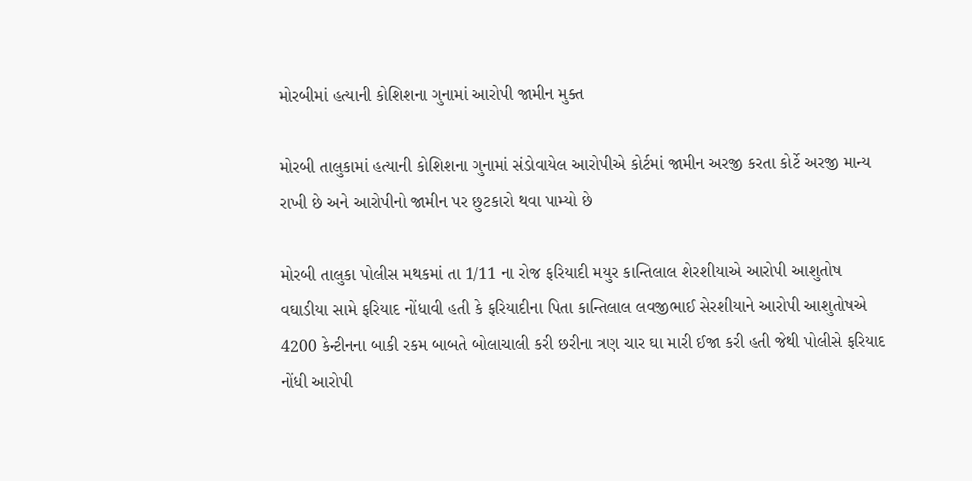મોરબીમાં હત્યાની કોશિશના ગુનામાં આરોપી જામીન મુક્ત

મોરબી તાલુકામાં હત્યાની કોશિશના ગુનામાં સંડોવાયેલ આરોપીએ કોર્ટમાં જામીન અરજી કરતા કોર્ટે અરજી માન્ય રાખી છે અને આરોપીનો જામીન પર છુટકારો થવા પામ્યો છે

મોરબી તાલુકા પોલીસ મથકમાં તા 1/11 ના રોજ ફરિયાદી મયુર કાન્તિલાલ શેરશીયાએ આરોપી આશુતોષ વઘાડીયા સામે ફરિયાદ નોંધાવી હતી કે ફરિયાદીના પિતા કાન્તિલાલ લવજીભાઈ સેરશીયાને આરોપી આશુતોષએ 4200 કેન્ટીનના બાકી રકમ બાબતે બોલાચાલી કરી છરીના ત્રણ ચાર ઘા મારી ઈજા કરી હતી જેથી પોલીસે ફરિયાદ નોંધી આરોપી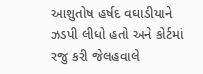આશુતોષ હર્ષદ વઘાડીયાને ઝડપી લીધો હતો અને કોર્ટમાં રજુ કરી જેલહવાલે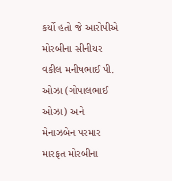કર્યો હતો જે આરોપીએ મોરબીના સીનીયર વકીલ મનીષભાઈ પી. ઓઝા (ગોપાલભાઈ ઓઝા) અને મેનાઝબેન પરમાર મારફત મોરબીના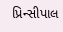પ્રિન્સીપાલ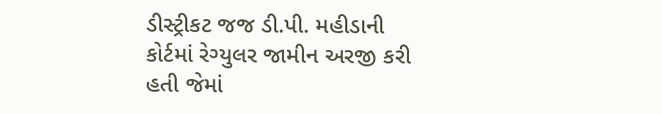ડીસ્ટ્રીકટ જજ ડી.પી. મહીડાની કોર્ટમાં રેગ્યુલર જામીન અરજી કરી હતી જેમાં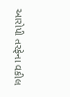આરોપી તરફેના વકીલ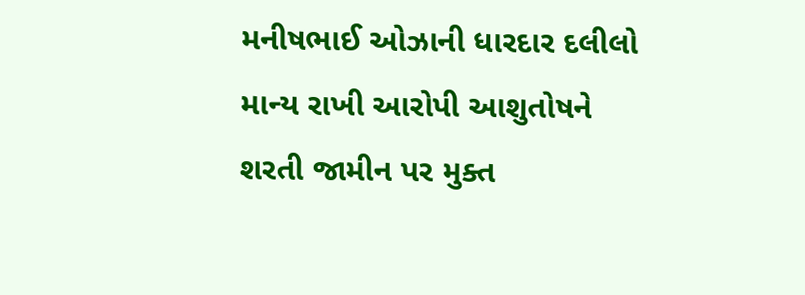મનીષભાઈ ઓઝાની ધારદાર દલીલો માન્ય રાખી આરોપી આશુતોષને શરતી જામીન પર મુક્ત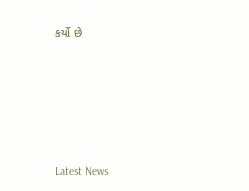કર્યો છે






Latest News